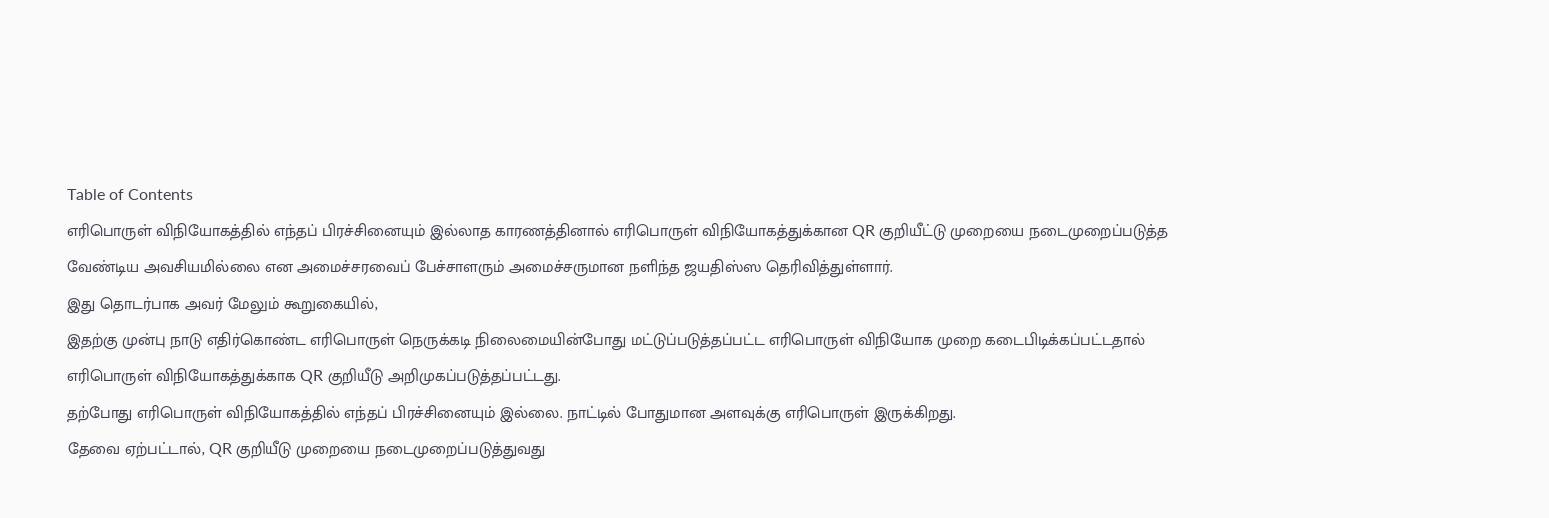Table of Contents
எரிபொருள் விநியோகத்தில் எந்தப் பிரச்சினையும் இல்லாத காரணத்தினால் எரிபொருள் விநியோகத்துக்கான QR குறியீட்டு முறையை நடைமுறைப்படுத்த வேண்டிய அவசியமில்லை என அமைச்சரவைப் பேச்சாளரும் அமைச்சருமான நளிந்த ஜயதிஸ்ஸ தெரிவித்துள்ளார்.
இது தொடர்பாக அவர் மேலும் கூறுகையில்,
இதற்கு முன்பு நாடு எதிர்கொண்ட எரிபொருள் நெருக்கடி நிலைமையின்போது மட்டுப்படுத்தப்பட்ட எரிபொருள் விநியோக முறை கடைபிடிக்கப்பட்டதால் எரிபொருள் விநியோகத்துக்காக QR குறியீடு அறிமுகப்படுத்தப்பட்டது.
தற்போது எரிபொருள் விநியோகத்தில் எந்தப் பிரச்சினையும் இல்லை. நாட்டில் போதுமான அளவுக்கு எரிபொருள் இருக்கிறது.
தேவை ஏற்பட்டால், QR குறியீடு முறையை நடைமுறைப்படுத்துவது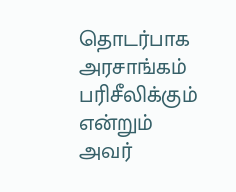தொடர்பாக அரசாங்கம் பரிசீலிக்கும் என்றும் அவர்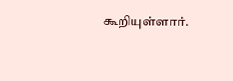கூறியுள்ளார்.